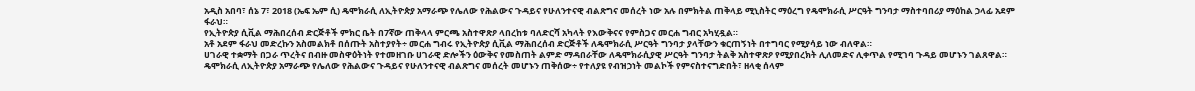አዲስ አበባ፣ ሰኔ 7፣ 2018 (ኤፍ ኤም ሲ) ዴሞክራሲ ለኢትዮጵያ አማራጭ የሌለው የሕልውና ጉዳይና የሁለንተናዊ ብልጽግና መሰረት ነው አሉ በምክትል ጠቅላይ ሚኒስትር ማዕረግ የዴሞክራሲ ሥርዓት ግንባታ ማስተባበሪያ ማዕከል ኃላፊ አደም ፋራህ።
የኢትዮጵያ ሲቪል ማሕበረሰብ ድርጅቶች ምክር ቤት በ7ኛው ጠቅላላ ምርጫ አስተዋጽዖ ላበረከቱ ባለድርሻ አካላት የእውቅናና የምስጋና መርሐ ግብር አካሂዷል።
አቶ አደም ፋራህ መድረኩን አስመልክቶ በሰጡት አስተያየት÷ መርሐ ግብሩ የኢትዮጵያ ሲቪል ማሕበረሰብ ድርጅቶች ለዴሞክራሲ ሥርዓት ግንባታ ያላቸውን ቁርጠኝነት በተግባር የሚያሳይ ነው ብለዋል።
ሀገራዊ ተቋማት በጋራ ጥረትና በብዙ መስዋዕትነት የተመዘገቡ ሀገራዊ ድሎችን ዕውቅና የመስጠት ልምድ ማዳበራቸው ለዴሞክራሲያዊ ሥርዓት ግንባታ ትልቅ አስተዋጽዖ የሚያበረክት ሊለመድና ሊቀጥል የሚገባ ጉዳይ መሆኑን ገልጸዋል።
ዴሞክራሲ ለኢትዮጵያ አማራጭ የሌለው የሕልውና ጉዳይና የሁለንተናዊ ብልጽግና መሰረት መሆኑን ጠቅሰው÷ የተለያዩ የብዝኃነት መልኮች የምናስተናግድበት፣ ዘላቂ ሰላም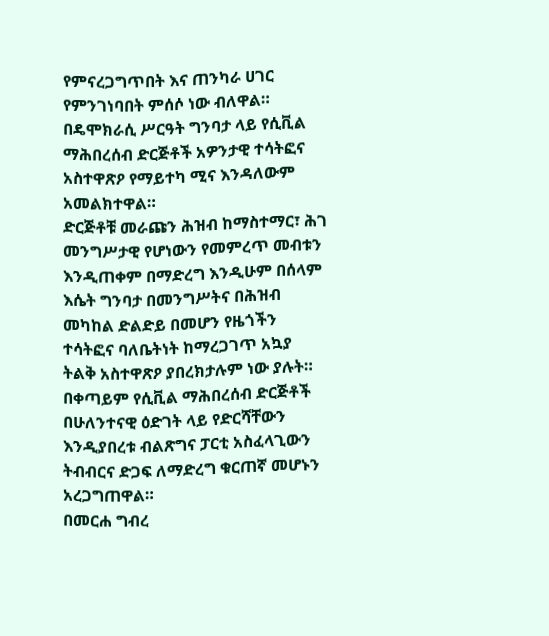የምናረጋግጥበት እና ጠንካራ ሀገር የምንገነባበት ምሰሶ ነው ብለዋል።
በዴሞክራሲ ሥርዓት ግንባታ ላይ የሲቪል ማሕበረሰብ ድርጅቶች አዎንታዊ ተሳትፎና አስተዋጽዖ የማይተካ ሚና እንዳለውም አመልክተዋል።
ድርጅቶቹ መራጩን ሕዝብ ከማስተማር፣ ሕገ መንግሥታዊ የሆነውን የመምረጥ መብቱን እንዲጠቀም በማድረግ እንዲሁም በሰላም እሴት ግንባታ በመንግሥትና በሕዝብ መካከል ድልድይ በመሆን የዜጎችን ተሳትፎና ባለቤትነት ከማረጋገጥ አኳያ ትልቅ አስተዋጽዖ ያበረክታሉም ነው ያሉት።
በቀጣይም የሲቪል ማሕበረሰብ ድርጅቶች በሁለንተናዊ ዕድገት ላይ የድርሻቸውን እንዲያበረቱ ብልጽግና ፓርቲ አስፈላጊውን ትብብርና ድጋፍ ለማድረግ ቁርጠኛ መሆኑን አረጋግጠዋል።
በመርሐ ግብረ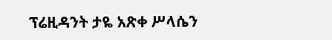ፕሬዚዳንት ታዬ አጽቀ ሥላሴን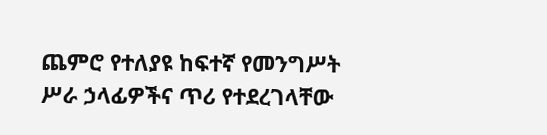ጨምሮ የተለያዩ ከፍተኛ የመንግሥት ሥራ ኃላፊዎችና ጥሪ የተደረገላቸው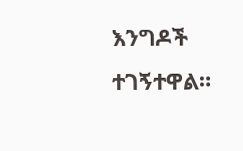እንግዶች ተገኝተዋል።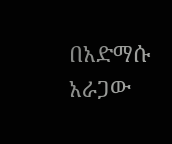በአድማሱ አራጋው